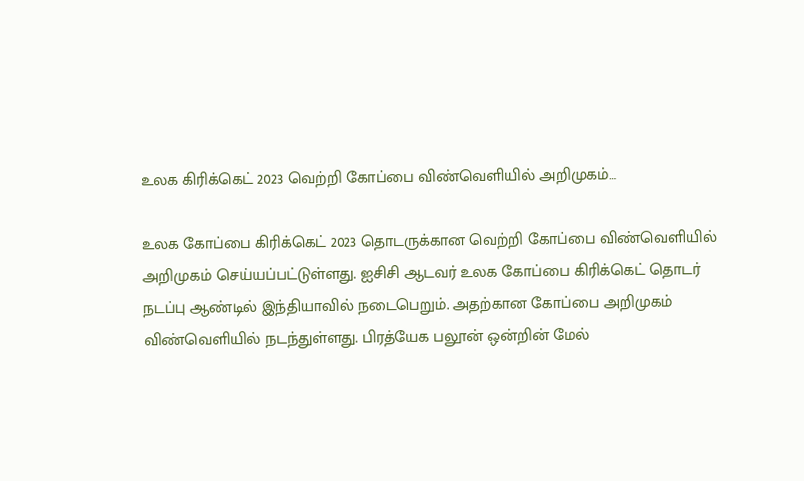உலக கிரிக்கெட் 2023 வெற்றி கோப்பை விண்வெளியில் அறிமுகம்…

உலக கோப்பை கிரிக்கெட் 2023 தொடருக்கான வெற்றி கோப்பை விண்வெளியில் அறிமுகம் செய்யப்பட்டுள்ளது. ஐசிசி ஆடவர் உலக கோப்பை கிரிக்கெட் தொடர் நடப்பு ஆண்டில் இந்தியாவில் நடைபெறும். அதற்கான கோப்பை அறிமுகம் விண்வெளியில் நடந்துள்ளது. பிரத்யேக பலூன் ஒன்றின் மேல்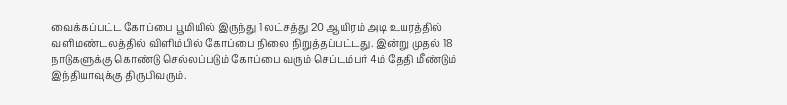வைக்கப்பட்ட கோப்பை பூமியில் இருந்து 1 லட்சத்து 20 ஆயிரம் அடி உயரத்தில் வளிமண்டலத்தில் விளிம்பில் கோப்பை நிலை நிறுத்தப்பட்டது. இன்று முதல் 18 நாடுகளுக்கு கொண்டு செல்லப்படும் கோப்பை வரும் செப்டம்பர் 4ம் தேதி மீண்டும் இந்தியாவுக்கு திருபிவரும்.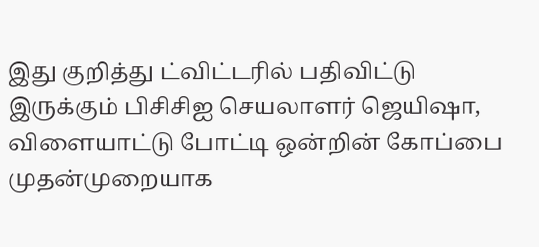இது குறித்து ட்விட்டரில் பதிவிட்டு இருக்கும் பிசிசிஐ செயலாளர் ஜெயிஷா, விளையாட்டு போட்டி ஒன்றின் கோப்பை முதன்முறையாக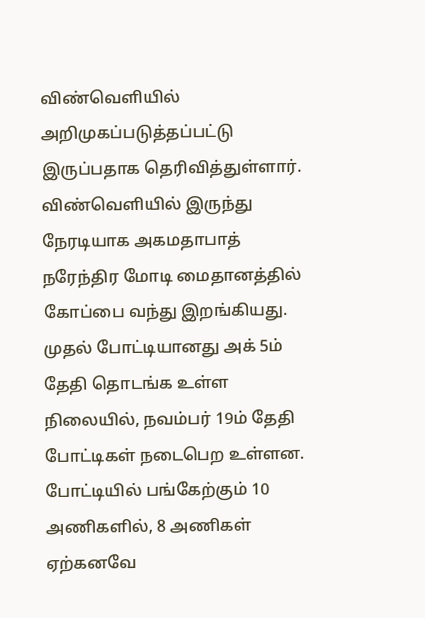விண்வெளியில் அறிமுகப்படுத்தப்பட்டு இருப்பதாக தெரிவித்துள்ளார். விண்வெளியில் இருந்து நேரடியாக அகமதாபாத் நரேந்திர மோடி மைதானத்தில் கோப்பை வந்து இறங்கியது. முதல் போட்டியானது அக் 5ம் தேதி தொடங்க உள்ள நிலையில், நவம்பர் 19ம் தேதி போட்டிகள் நடைபெற உள்ளன. போட்டியில் பங்கேற்கும் 10 அணிகளில், 8 அணிகள் ஏற்கனவே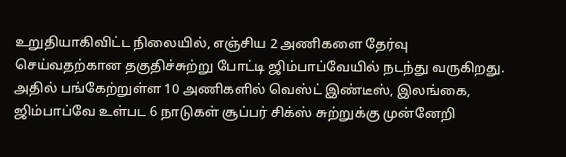உறுதியாகிவிட்ட நிலையில், எஞ்சிய 2 அணிகளை தேர்வு செய்வதற்கான தகுதிச்சுற்று போட்டி ஜிம்பாப்வேயில் நடந்து வருகிறது. அதில் பங்கேற்றுள்ள 10 அணிகளில் வெஸ்ட் இண்டீஸ், இலங்கை, ஜிம்பாப்வே உள்பட 6 நாடுகள் சூப்பர் சிக்ஸ் சுற்றுக்கு முன்னேறி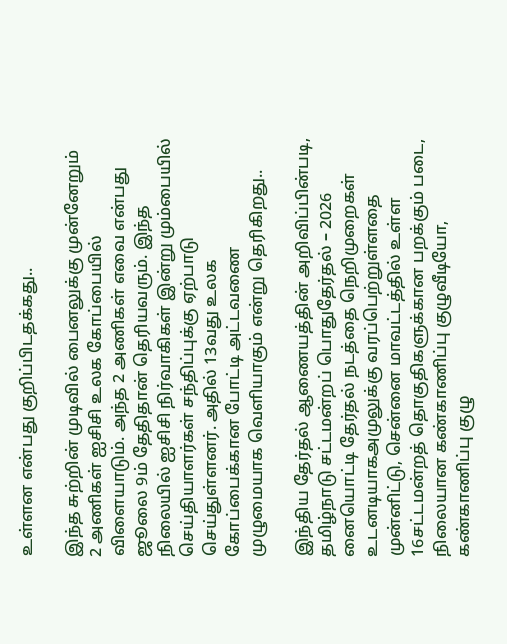உள்ளன என்பது குறிப்பிடதக்கது..

இந்த சுற்றின் முடிவில் பைனலுக்கு முன்னேறும் 2 அணிகள் ஐசிசி உலக கோப்பையில் விளையாடும். அந்த 2 அணிகள் எவை என்பது ஜூலை 9ம் தேதிதான் தெரியவரும். இந்த நிலையில் ஐசிசி நிர்வாகிகள் இன்று மும்பையில் செய்தியாளர்கள் சந்திப்புக்கு ஏற்பாடு செய்துள்ளனர். அதில் 13வது உலக கோப்பைக்கான போட்டி அட்டவணை முழுமையாக வெளியாகும் என்று தெரிகிறது..

இந்திய தேர்தல் ஆணையத்தின் அறிவிப்பின்படி, தமிழ்நாடு சட்டமன்றப் பொதுதேர்தல் – 2026 னையொட்டி தேர்தல் நடத்தை நெறிமுறைகள் உடனடியாகஅமுலுக்கு வரப்பெற்றுள்ளதை முன்னிட்டு, சென்னை மாவட்டத்தில் உள்ள 16சட்டமன்றத் தொகுதிகளுக்கான பறக்கும் படை, நிலையான கண்காணிப்பு குழுவீடியோ, கண்காணிப்பு குழு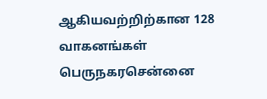ஆகியவற்றிற்கான 128 வாகனங்கள் பெருநகரசென்னை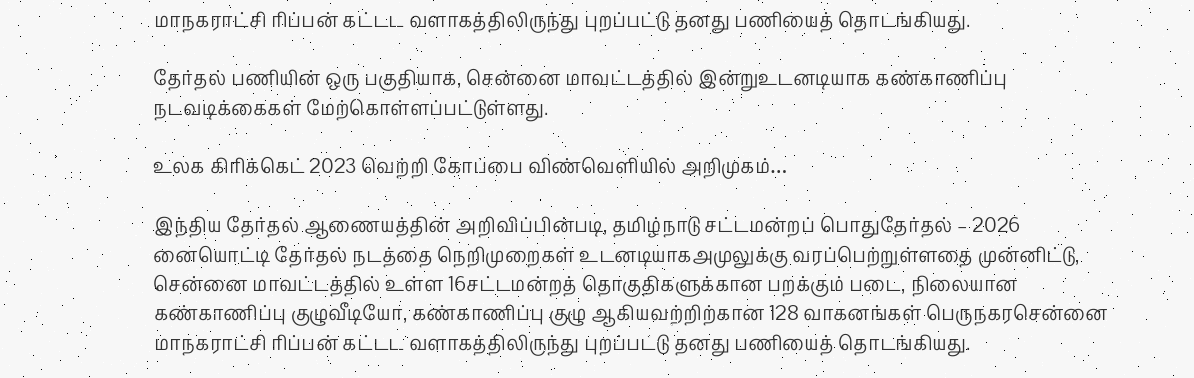மாநகராட்சி ரிப்பன் கட்டட வளாகத்திலிருந்து புறப்பட்டு தனது பணியைத் தொடங்கியது.

தேர்தல் பணியின் ஒரு பகுதியாக, சென்னை மாவட்டத்தில் இன்றுஉடனடியாக கண்காணிப்பு நடவடிக்கைகள் மேற்கொள்ளப்பட்டுள்ளது.

உலக கிரிக்கெட் 2023 வெற்றி கோப்பை விண்வெளியில் அறிமுகம்…

இந்திய தேர்தல் ஆணையத்தின் அறிவிப்பின்படி, தமிழ்நாடு சட்டமன்றப் பொதுதேர்தல் – 2026 னையொட்டி தேர்தல் நடத்தை நெறிமுறைகள் உடனடியாகஅமுலுக்கு வரப்பெற்றுள்ளதை முன்னிட்டு, சென்னை மாவட்டத்தில் உள்ள 16சட்டமன்றத் தொகுதிகளுக்கான பறக்கும் படை, நிலையான கண்காணிப்பு குழுவீடியோ, கண்காணிப்பு குழு ஆகியவற்றிற்கான 128 வாகனங்கள் பெருநகரசென்னை மாநகராட்சி ரிப்பன் கட்டட வளாகத்திலிருந்து புறப்பட்டு தனது பணியைத் தொடங்கியது.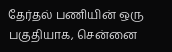தேர்தல் பணியின் ஒரு பகுதியாக, சென்னை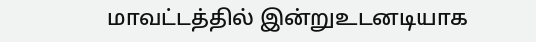மாவட்டத்தில் இன்றுஉடனடியாக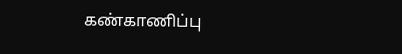கண்காணிப்பு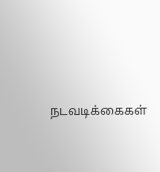நடவடிக்கைகள்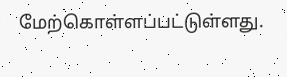மேற்கொள்ளப்பட்டுள்ளது.